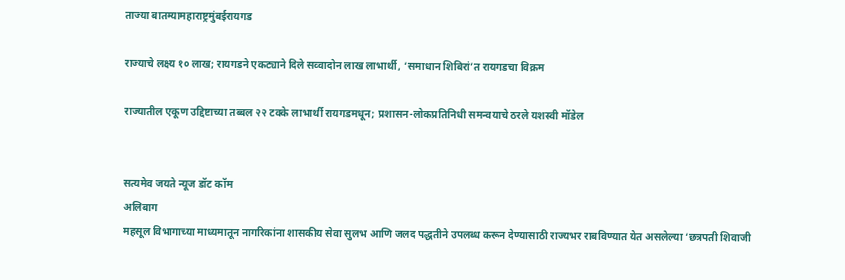ताज्या बातम्यामहाराष्ट्रमुंबईरायगड

राज्याचे लक्ष्य १० लाख; रायगडने एकट्याने दिले सव्वादोन लाख लाभार्थी, ‘समाधान शिबिरां’त रायगडचा विक्रम

राज्यातील एकूण उद्दिष्टाच्या तब्बल २२ टक्के लाभार्थी रायगडमधून; प्रशासन-लोकप्रतिनिधी समन्वयाचे ठरले यशस्वी मॉडेल


सत्यमेव जयते न्यूज डॉट कॉम
अलिबाग
महसूल विभागाच्या माध्यमातून नागरिकांना शासकीय सेवा सुलभ आणि जलद पद्धतीने उपलब्ध करून देण्यासाठी राज्यभर राबविण्यात येत असलेल्या ‘छत्रपती शिवाजी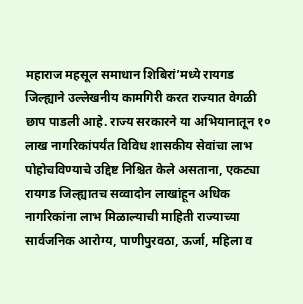महाराज महसूल समाधान शिबिरां’मध्ये रायगड जिल्ह्याने उल्लेखनीय कामगिरी करत राज्यात वेगळी छाप पाडली आहे. राज्य सरकारने या अभियानातून १० लाख नागरिकांपर्यंत विविध शासकीय सेवांचा लाभ पोहोचविण्याचे उद्दिष्ट निश्चित केले असताना, एकट्या रायगड जिल्ह्यातच सव्वादोन लाखांहून अधिक नागरिकांना लाभ मिळाल्याची माहिती राज्याच्या सार्वजनिक आरोग्य, पाणीपुरवठा, ऊर्जा, महिला व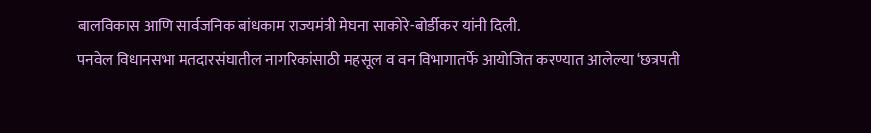बालविकास आणि सार्वजनिक बांधकाम राज्यमंत्री मेघना साकोरे-बोर्डीकर यांनी दिली.
पनवेल विधानसभा मतदारसंघातील नागरिकांसाठी महसूल व वन विभागातर्फे आयोजित करण्यात आलेल्या ‘छत्रपती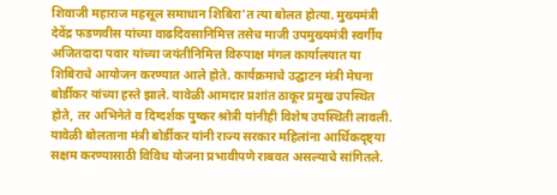शिवाजी महाराज महसूल समाधान शिबिरा’त त्या बोलत होत्या. मुख्यमंत्री देवेंद्र फडणवीस यांच्या वाढदिवसानिमित्त तसेच माजी उपमुख्यमंत्री स्वर्गीय अजितदादा पवार यांच्या जयंतीनिमित्त विरुपाक्ष मंगल कार्यालयात या शिबिराचे आयोजन करण्यात आले होते. कार्यक्रमाचे उद्घाटन मंत्री मेघना बोर्डीकर यांच्या हस्ते झाले. यावेळी आमदार प्रशांत ठाकूर प्रमुख उपस्थित होते, तर अभिनेते व दिग्दर्शक पुष्कर श्रोत्री यांनीही विशेष उपस्थिती लावली.
यावेळी बोलताना मंत्री बोर्डीकर यांनी राज्य सरकार महिलांना आर्थिकदृष्ट्या सक्षम करण्यासाठी विविध योजना प्रभावीपणे राबवत असल्याचे सांगितले.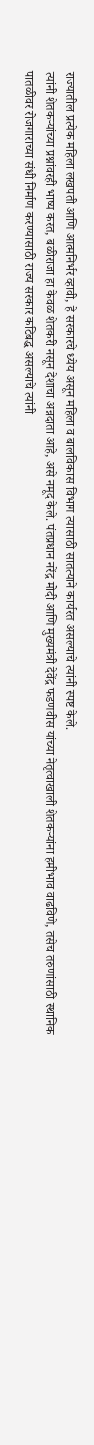राज्यातील प्रत्येक महिला लखपती आणि आत्मनिर्भर व्हावी, हे सरकारचे ध्येय असून महिला व बालविकास विभाग त्यासाठी सातत्याने कार्यरत असल्याचे त्यांनी स्पष्ट केले.
त्यांनी शेतकऱ्यांच्या प्रश्नांवरही भाष्य करत, बळीराजा हा केवळ शेतकरी नसून देशाचा अन्नदाता आहे, असे नमूद केले. पंतप्रधान नरेंद्र मोदी आणि मुख्यमंत्री देवेंद्र फडणवीस यांच्या नेतृत्वाखाली शेतकऱ्यांना हमीभाव वाढविणे, तसेच तरुणांसाठी स्थानिक पातळीवर रोजगाराच्या संधी निर्माण करण्यासाठी राज्य सरकार कटिबद्ध असल्याचे त्यांनी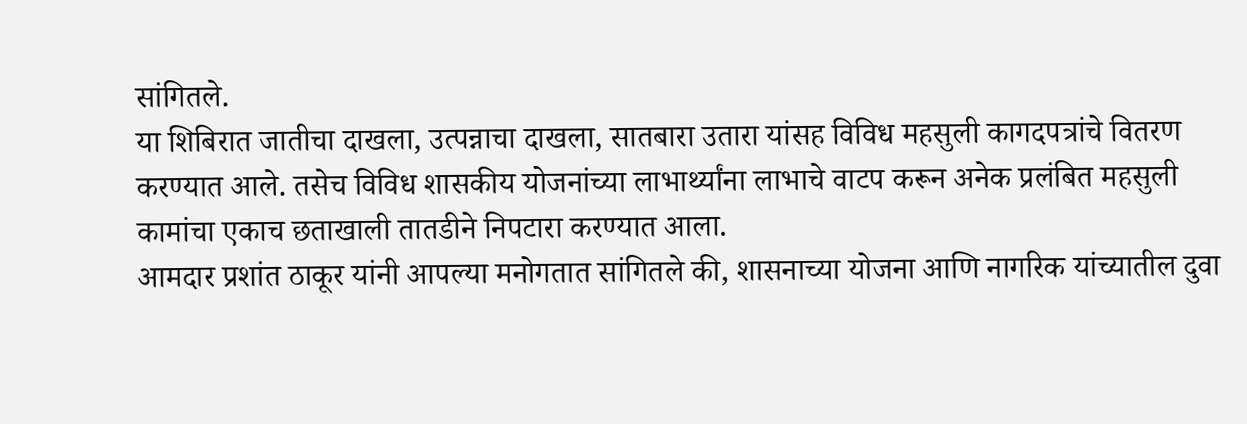सांगितले.
या शिबिरात जातीचा दाखला, उत्पन्नाचा दाखला, सातबारा उतारा यांसह विविध महसुली कागदपत्रांचे वितरण करण्यात आले. तसेच विविध शासकीय योजनांच्या लाभार्थ्यांना लाभाचे वाटप करून अनेक प्रलंबित महसुली कामांचा एकाच छताखाली तातडीने निपटारा करण्यात आला.
आमदार प्रशांत ठाकूर यांनी आपल्या मनोगतात सांगितले की, शासनाच्या योजना आणि नागरिक यांच्यातील दुवा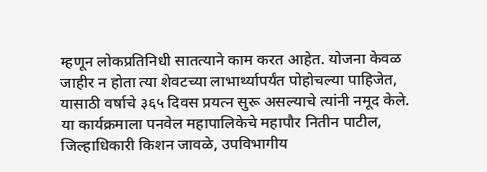म्हणून लोकप्रतिनिधी सातत्याने काम करत आहेत. योजना केवळ जाहीर न होता त्या शेवटच्या लाभार्थ्यापर्यंत पोहोचल्या पाहिजेत, यासाठी वर्षाचे ३६५ दिवस प्रयत्न सुरू असल्याचे त्यांनी नमूद केले.
या कार्यक्रमाला पनवेल महापालिकेचे महापौर नितीन पाटील, जिल्हाधिकारी किशन जावळे, उपविभागीय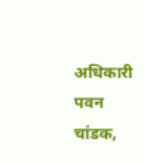अधिकारी पवन चांडक,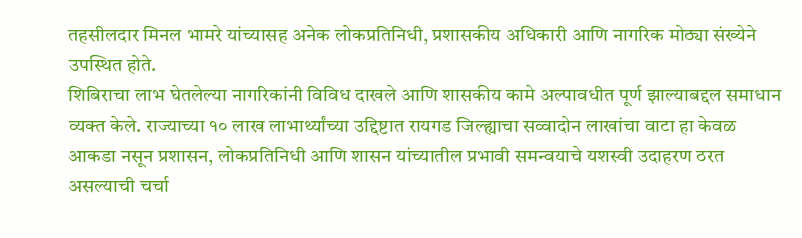तहसीलदार मिनल भामरे यांच्यासह अनेक लोकप्रतिनिधी, प्रशासकीय अधिकारी आणि नागरिक मोठ्या संख्येने उपस्थित होते.
शिबिराचा लाभ घेतलेल्या नागरिकांनी विविध दाखले आणि शासकीय कामे अल्पावधीत पूर्ण झाल्याबद्दल समाधान व्यक्त केले. राज्याच्या १० लाख लाभार्थ्यांच्या उद्दिष्टात रायगड जिल्ह्याचा सव्वादोन लाखांचा वाटा हा केवळ आकडा नसून प्रशासन, लोकप्रतिनिधी आणि शासन यांच्यातील प्रभावी समन्वयाचे यशस्वी उदाहरण ठरत असल्याची चर्चा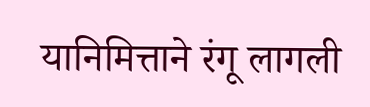यानिमित्ताने रंगू लागली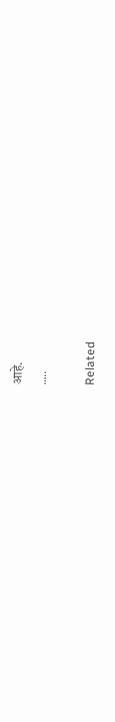आहे.
…..

Related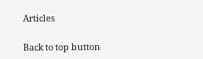Articles

Back to top button